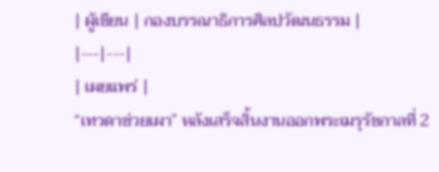| ผู้เขียน | กองบรรณาธิการศิลปวัฒนธรรม |
|---|---|
| เผยแพร่ |
“เทวดาช่วยเผา” หลังเสร็จสิ้นงานออกพระเมรุรัชกาลที่ 2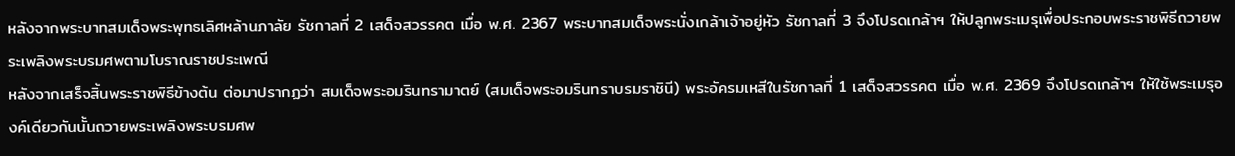หลังจากพระบาทสมเด็จพระพุทธเลิศหล้านภาลัย รัชกาลที่ 2 เสด็จสวรรคต เมื่อ พ.ศ. 2367 พระบาทสมเด็จพระนั่งเกล้าเจ้าอยู่หัว รัชกาลที่ 3 จึงโปรดเกล้าฯ ให้ปลูกพระเมรุเพื่อประกอบพระราชพิธีถวายพระเพลิงพระบรมศพตามโบราณราชประเพณี
หลังจากเสร็จสิ้นพระราชพิธีข้างต้น ต่อมาปรากฏว่า สมเด็จพระอมรินทรามาตย์ (สมเด็จพระอมรินทราบรมราชินี) พระอัครมเหสีในรัชกาลที่ 1 เสด็จสวรรคต เมื่อ พ.ศ. 2369 จึงโปรดเกล้าฯ ให้ใช้พระเมรุองค์เดียวกันนั้นถวายพระเพลิงพระบรมศพ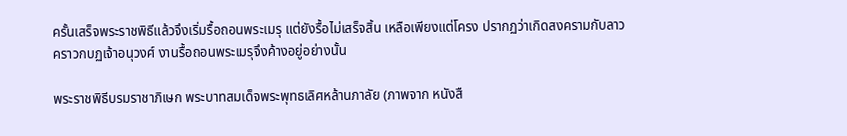ครั้นเสร็จพระราชพิธีแล้วจึงเริ่มรื้อถอนพระเมรุ แต่ยังรื้อไม่เสร็จสิ้น เหลือเพียงแต่โครง ปรากฏว่าเกิดสงครามกับลาวคราวกบฏเจ้าอนุวงศ์ งานรื้อถอนพระเมรุจึงค้างอยู่อย่างนั้น

พระราชพิธีบรมราชาภิเษก พระบาทสมเด็จพระพุทธเลิศหล้านภาลัย (ภาพจาก หนังสื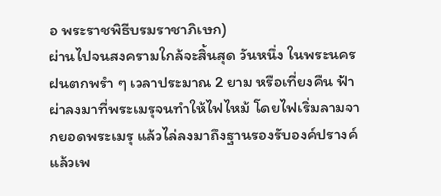อ พระราชพิธีบรมราชาภิเษก)
ผ่านไปจนสงครามใกล้จะสิ้นสุด วันหนึ่ง ในพระนครฝนตกพรำ ๆ เวลาประมาณ 2 ยาม หรือเที่ยงคืน ฟ้าผ่าลงมาที่พระเมรุจนทำให้ไฟไหม้ โดยไฟเริ่มลามจากยอดพระเมรุ แล้วไล่ลงมาถึงฐานรองรับองค์ปรางค์ แล้วเพ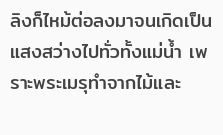ลิงก็ไหม้ต่อลงมาจนเกิดเป็นแสงสว่างไปทั่วทั้งแม่น้ำ เพราะพระเมรุทำจากไม้และ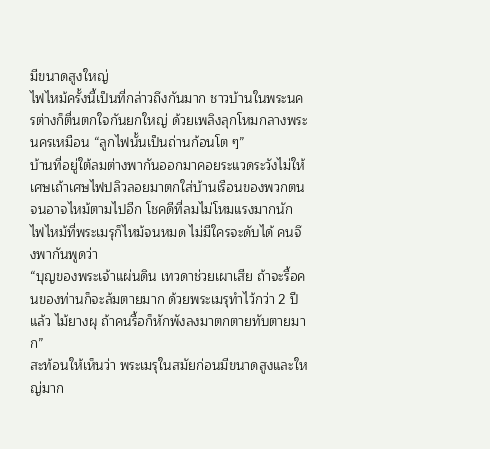มีขนาดสูงใหญ่
ไฟไหม้ครั้งนี้เป็นที่กล่าวถึงกันมาก ชาวบ้านในพระนครต่างก็ตื่นตกใจกันยกใหญ่ ด้วยเพลิงลุกโหมกลางพระนครเหมือน “ลูกไฟนั้นเป็นถ่านก้อนโต ๆ”
บ้านที่อยู่ใต้ลมต่างพากันออกมาคอยระแวดระวังไม่ให้เศษเถ้าเศษไฟปลิวลอยมาตกใส่บ้านเรือนของพวกตนจนอาจไหม้ตามไปอีก โชคดีที่ลมไม่โหมแรงมากนัก ไฟไหม้ที่พระเมรุก็ไหม้จนหมด ไม่มีใครจะดับได้ คนจึงพากันพูดว่า
“บุญของพระเจ้าแผ่นดิน เทวดาช่วยเผาเสีย ถ้าจะรื้อคนของท่านก็จะล้มตายมาก ด้วยพระเมรุทำไว้กว่า 2 ปีแล้ว ไม้ยางผุ ถ้าคนรื้อก็หักพังลงมาตกตายทับตายมาก”
สะท้อนให้เห็นว่า พระเมรุในสมัยก่อนมีขนาดสูงและใหญ่มาก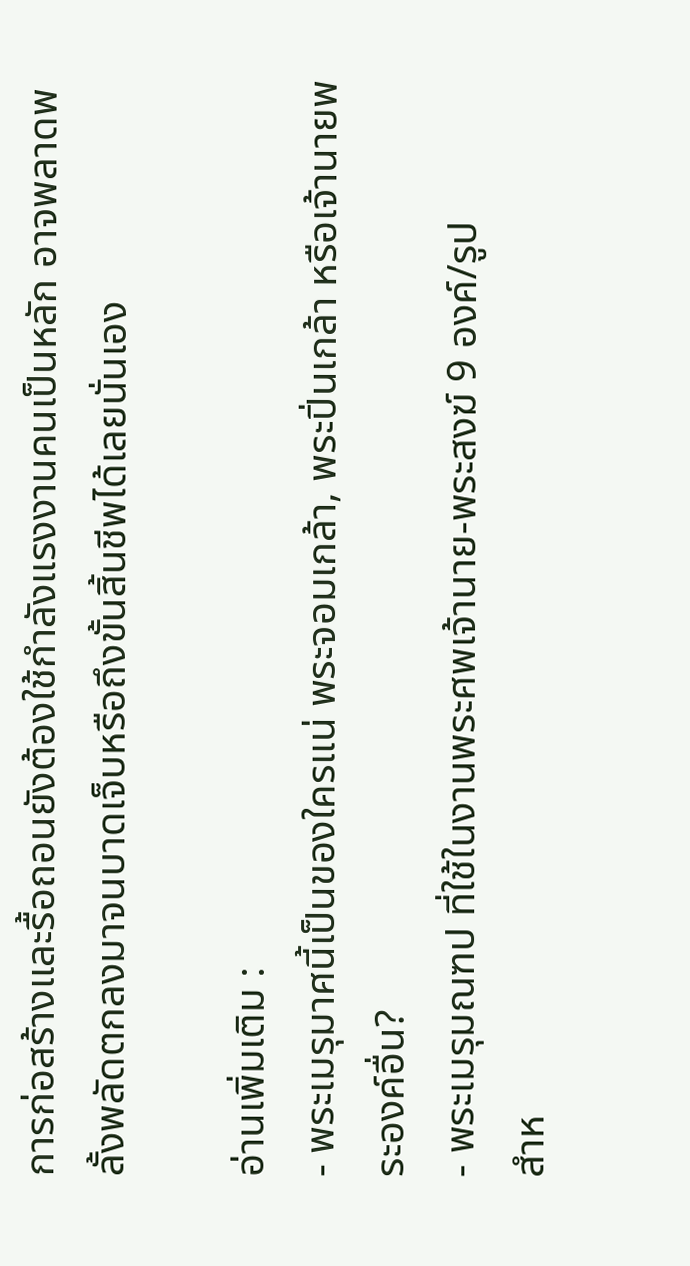การก่อสร้างและรื้อถอนยังต้องใช้กำลังแรงงานคนเป็นหลัก อาจพลาดพลั้งพลัดตกลงมาจนบาดเจ็บหรือถึงขั้นสิ้นชีพได้เลยนั่นเอง

อ่านเพิ่มเติม :
- พระเมรุมาศนี้เป็นของใครแน่ พระจอมเกล้า, พระปิ่นเกล้า หรือเจ้านายพระองค์อื่น?
- พระเมรุมณฑป ที่ใช้ในงานพระศพเจ้านาย-พระสงฆ์ 9 องค์/รูป
สำห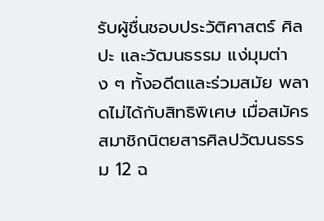รับผู้ชื่นชอบประวัติศาสตร์ ศิลปะ และวัฒนธรรม แง่มุมต่าง ๆ ทั้งอดีตและร่วมสมัย พลาดไม่ได้กับสิทธิพิเศษ เมื่อสมัครสมาชิกนิตยสารศิลปวัฒนธรรม 12 ฉ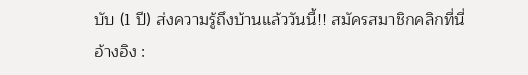บับ (1 ปี) ส่งความรู้ถึงบ้านแล้ววันนี้!! สมัครสมาชิกคลิกที่นี่
อ้างอิง :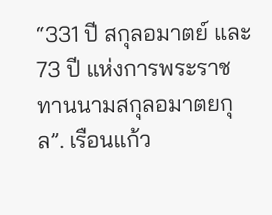“331 ปี สกุลอมาตย์ และ 73 ปี แห่งการพระราชทานนามสกุลอมาตยกุล”. เรือนแก้ว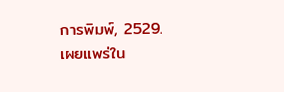การพิมพ์, 2529.
เผยแพร่ใน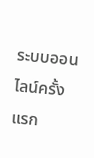ระบบออนไลน์ครั้งแรก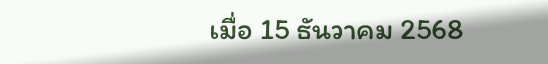เมื่อ 15 ธันวาคม 2568